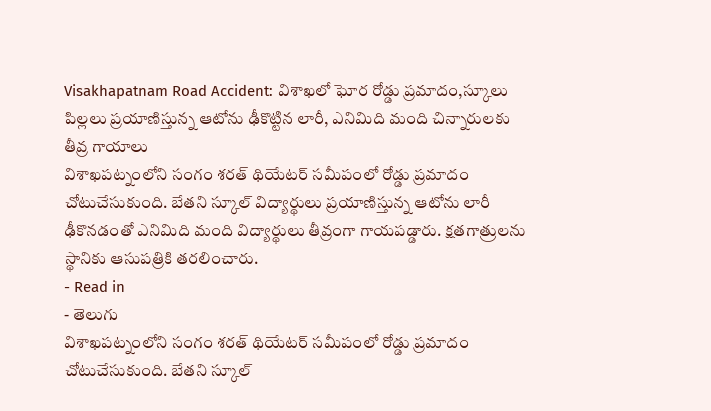Visakhapatnam Road Accident: విశాఖలో ఘోర రోడ్డు ప్రమాదం,స్కూలు పిల్లలు ప్రయాణిస్తున్న ఆటోను ఢీకొట్టిన లారీ, ఎనిమిది మంది చిన్నారులకు తీవ్ర గాయాలు
విశాఖపట్నంలోని సంగం శరత్ థియేటర్ సమీపంలో రోడ్డు ప్రమాదం చోటుచేసుకుంది. బేతని స్కూల్ విద్యార్థులు ప్రయాణిస్తున్న ఆటోను లారీ ఢీకొనడంతో ఎనిమిది మంది విద్యార్థులు తీవ్రంగా గాయపడ్డారు. క్షతగాత్రులను స్థానికు ఆసుపత్రికి తరలించారు.
- Read in
- తెలుగు
విశాఖపట్నంలోని సంగం శరత్ థియేటర్ సమీపంలో రోడ్డు ప్రమాదం చోటుచేసుకుంది. బేతని స్కూల్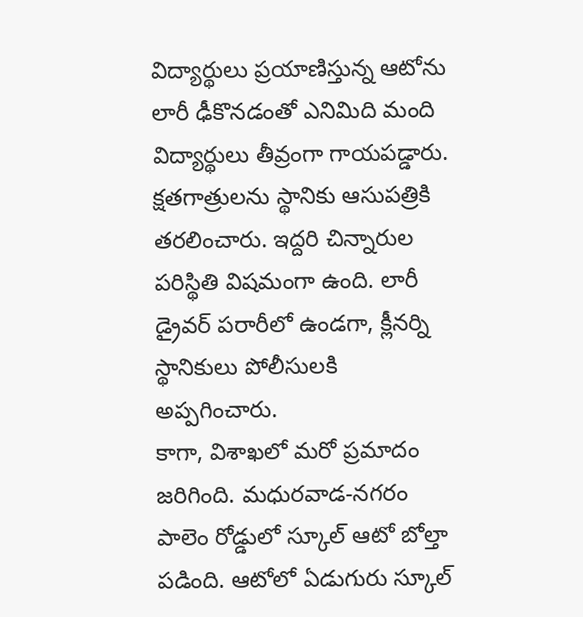విద్యార్థులు ప్రయాణిస్తున్న ఆటోను లారీ ఢీకొనడంతో ఎనిమిది మంది విద్యార్థులు తీవ్రంగా గాయపడ్డారు. క్షతగాత్రులను స్థానికు ఆసుపత్రికి తరలించారు. ఇద్దరి చిన్నారుల పరిస్థితి విషమంగా ఉంది. లారీ డ్రైవర్ పరారీలో ఉండగా, క్లీనర్ని స్థానికులు పోలీసులకి అప్పగించారు.
కాగా, విశాఖలో మరో ప్రమాదం జరిగింది. మధురవాడ-నగరం పాలెం రోడ్డులో స్కూల్ ఆటో బోల్తా పడింది. ఆటోలో ఏడుగురు స్కూల్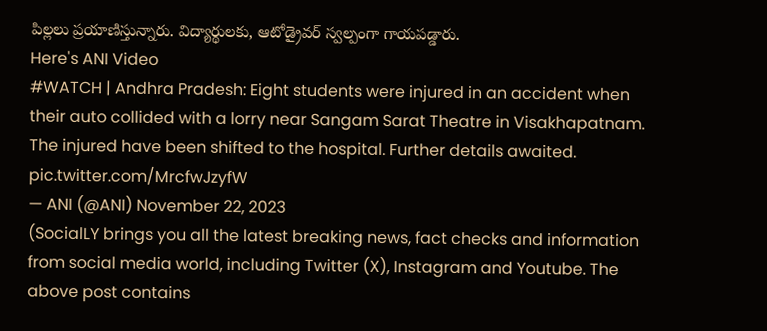పిల్లలు ప్రయాణిస్తున్నారు. విద్యార్థులకు, ఆటోడ్రైవర్ స్వల్పంగా గాయపడ్డారు.
Here's ANI Video
#WATCH | Andhra Pradesh: Eight students were injured in an accident when their auto collided with a lorry near Sangam Sarat Theatre in Visakhapatnam. The injured have been shifted to the hospital. Further details awaited. pic.twitter.com/MrcfwJzyfW
— ANI (@ANI) November 22, 2023
(SocialLY brings you all the latest breaking news, fact checks and information from social media world, including Twitter (X), Instagram and Youtube. The above post contains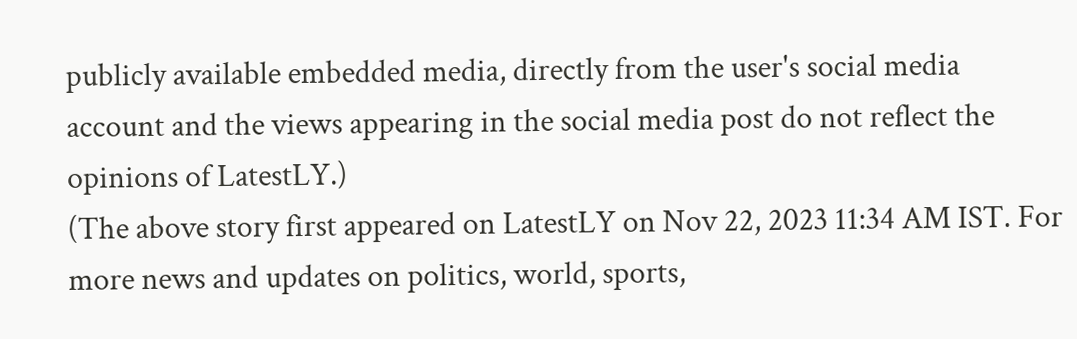publicly available embedded media, directly from the user's social media account and the views appearing in the social media post do not reflect the opinions of LatestLY.)
(The above story first appeared on LatestLY on Nov 22, 2023 11:34 AM IST. For more news and updates on politics, world, sports,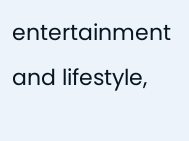entertainment and lifestyle,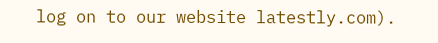log on to our website latestly.com).